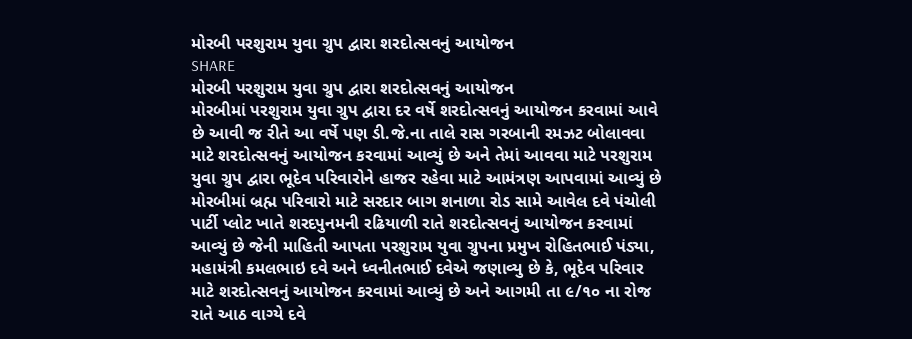મોરબી પરશુરામ યુવા ગ્રુપ દ્વારા શરદોત્સવનું આયોજન
SHARE
મોરબી પરશુરામ યુવા ગ્રુપ દ્વારા શરદોત્સવનું આયોજન
મોરબીમાં પરશુરામ યુવા ગ્રુપ દ્વારા દર વર્ષે શરદોત્સવનું આયોજન કરવામાં આવે છે આવી જ રીતે આ વર્ષે પણ ડી.જે.ના તાલે રાસ ગરબાની રમઝટ બોલાવવા માટે શરદોત્સવનું આયોજન કરવામાં આવ્યું છે અને તેમાં આવવા માટે પરશુરામ યુવા ગ્રુપ દ્વારા ભૂદેવ પરિવારોને હાજર રહેવા માટે આમંત્રણ આપવામાં આવ્યું છે
મોરબીમાં બ્રહ્મ પરિવારો માટે સરદાર બાગ શનાળા રોડ સામે આવેલ દવે પંચોલી પાર્ટી પ્લોટ ખાતે શરદપુનમની રઢિયાળી રાતે શરદોત્સવનું આયોજન કરવામાં આવ્યું છે જેની માહિતી આપતા પરશુરામ યુવા ગ્રુપના પ્રમુખ રોહિતભાઈ પંડ્યા, મહામંત્રી કમલભાઇ દવે અને ધ્વનીતભાઈ દવેએ જણાવ્યુ છે કે, ભૂદેવ પરિવાર માટે શરદોત્સવનું આયોજન કરવામાં આવ્યું છે અને આગમી તા ૯/૧૦ ના રોજ રાતે આઠ વાગ્યે દવે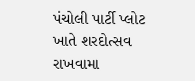પંચોલી પાર્ટી પ્લોટ ખાતે શરદોત્સવ રાખવામા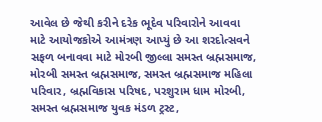આવેલ છે જેથી કરીને દરેક ભૂદેવ પરિવારોને આવવા માટે આયોજકોએ આમંત્રણ આપ્યું છે આ શરદોત્સવને સફળ બનાવવા માટે મોરબી જીલ્લા સમસ્ત બ્રહ્મસમાજ, મોરબી સમસ્ત બ્રહ્મસમાજ, સમસ્ત બ્રહ્મસમાજ મહિલા પરિવાર, બ્રહ્મવિકાસ પરિષદ, પરશુરામ ધામ મોરબી, સમસ્ત બ્રહ્મસમાજ યુવક મંડળ ટ્રસ્ટ,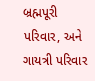બ્રહ્મપૂરી પરિવાર, અને ગાયત્રી પરિવાર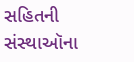સહિતની સંસ્થાઑના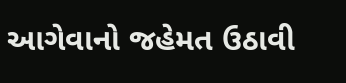આગેવાનો જહેમત ઉઠાવી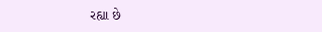રહ્યા છે